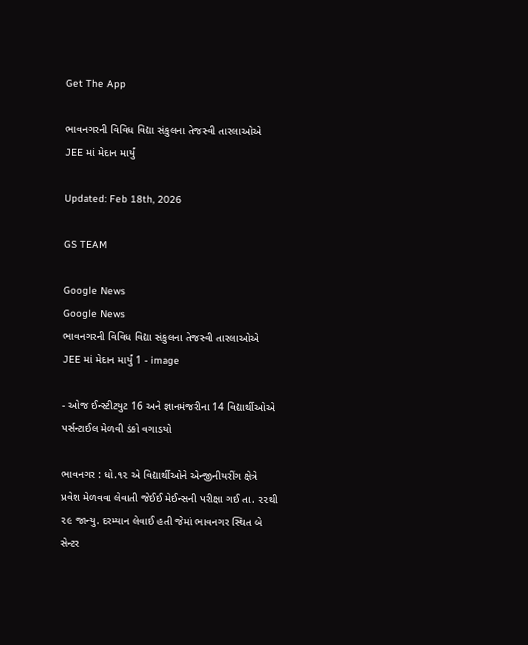Get The App

ભાવનગરની વિવિધ વિદ્યા સંકુલના તેજસ્વી તારલાઓએ JEE માં મેદાન માર્યું

Updated: Feb 18th, 2026

GS TEAM

Google News
Google News
ભાવનગરની વિવિધ વિદ્યા સંકુલના તેજસ્વી તારલાઓએ JEE માં મેદાન માર્યું 1 - image

- ઓજ ઈન્સ્ટીટયુટ 16 અને જ્ઞાનમંજરીના 14 વિદ્યાર્થીઓએ પર્સન્ટાઈલ મેળવી ડંકો વગાડયો

ભાવનગર : ધો.૧૨ એ વિદ્યાર્થીઓને એન્જીનીયરીંગ ક્ષેત્રે પ્રવેશ મેળવવા લેવાતી જેઈઈ મેઈન્સની પરીક્ષા ગઈ તા. ૨૨થી ૨૯ જાન્યુ. દરમ્યાન લેવાઈ હતી જેમાં ભાવનગર સ્થિત બે સેન્ટર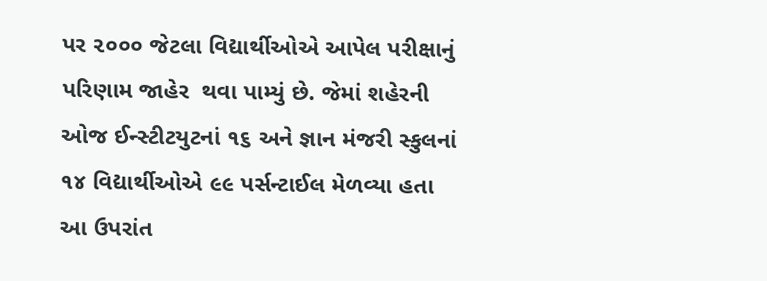પર ૨૦૦૦ જેટલા વિદ્યાર્થીઓએ આપેલ પરીક્ષાનું પરિણામ જાહેર  થવા પામ્યું છે. જેમાં શહેરની ઓજ ઈન્સ્ટીટયુટનાં ૧૬ અને જ્ઞાન મંજરી સ્કુલનાં ૧૪ વિદ્યાર્થીઓએ ૯૯ પર્સન્ટાઈલ મેળવ્યા હતા આ ઉપરાંત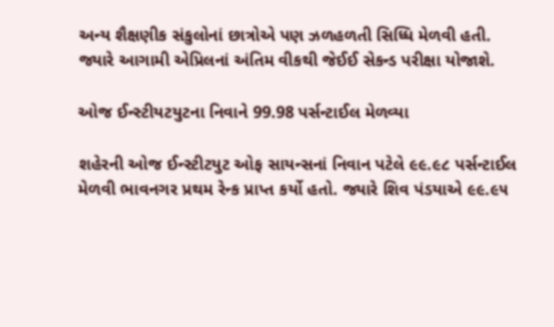અન્ય શૈક્ષણીક સંકુલોનાં છાત્રોએ પણ ઝળહળતી સિધ્ધિ મેળવી હતી. જ્યારે આગામી એપ્રિલનાં અંતિમ વીકથી જેઈઈ સેકન્ડ પરીક્ષા યોજાશે.

ઓજ ઈન્સ્ટીયટયુટના નિવાને 99.98 પર્સન્ટાઈલ મેળવ્યા

શહેરની ઓજ ઈન્સ્ટીટયુટ ઓફ સાયન્સનાં નિવાન પટેલે ૯૯.૯૮ પર્સન્ટાઈલ મેળવી ભાવનગર પ્રથમ રેન્ક પ્રાપ્ત કર્યો હતો. જ્યારે શિવ પંડયાએ ૯૯.૯૫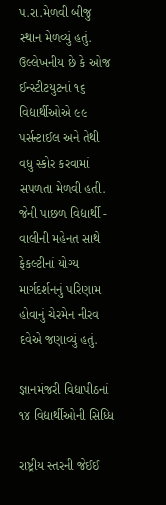પ.રા.મેળવી બીજુ સ્થાન મેળવ્યું હતું. ઉલ્લેખનીય છે કે ઓજ ઈન્સ્ટીટયુટનાં ૧૬ વિદ્યાર્થીઓએ ૯૯ પર્સન્ટાઈલ અને તેથી વધુ સ્કોર કરવામાં સપળતા મેળવી હતી. જેની પાછળ વિદ્યાર્થી - વાલીની મહેનત સાથે ફેકલ્ટીનાં યોગ્ય માર્ગદર્શનનું પરિણામ હોવાનું ચેરમેન નીરવ દવેએ જણાવ્યું હતું.

જ્ઞાનમંજરી વિદ્યાપીઠનાં ૧૪ વિદ્યાર્થીઓની સિધ્ધિ

રાષ્ટ્રીય સ્તરની જેઈઈ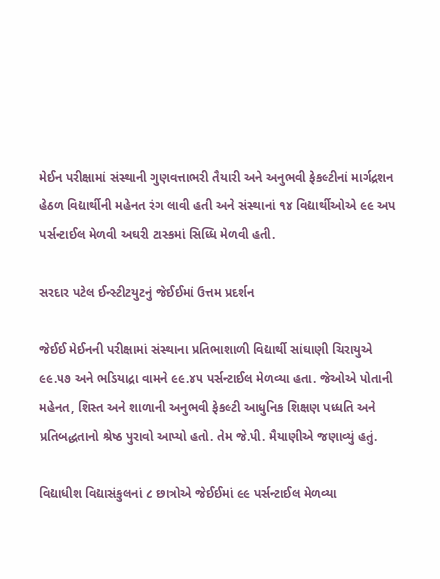મેઈન પરીક્ષામાં સંસ્થાની ગુણવત્તાભરી તૈયારી અને અનુભવી ફેકલ્ટીનાં માર્ગદ્રશન હેઠળ વિદ્યાર્થીની મહેનત રંગ લાવી હતી અને સંસ્થાનાં ૧૪ વિદ્યાર્થીઓએ ૯૯ અપ પર્સન્ટાઈલ મેળવી અઘરી ટાસ્કમાં સિધ્ધિ મેળવી હતી.

સરદાર પટેલ ઈન્સ્ટીટયુટનું જેઈઈમાં ઉત્તમ પ્રદર્શન

જેઈઈ મેઈનની પરીક્ષામાં સંસ્થાના પ્રતિભાશાળી વિદ્યાર્થી સાંઘાણી ચિરાયુએ ૯૯.૫૭ અને ભડિયાદ્રા વામને ૯૯.૪૫ પર્સન્ટાઈલ મેળવ્યા હતા. જેઓએ પોતાની મહેનત, શિસ્ત અને શાળાની અનુભવી ફેકલ્ટી આધુનિક શિક્ષણ પધ્ધતિ અને પ્રતિબદ્ધતાનો શ્રેષ્ઠ પુરાવો આપ્યો હતો. તેમ જે.પી. મૈયાણીએ જણાવ્યું હતું.

વિદ્યાધીશ વિદ્યાસંકુલનાં ૮ છાત્રોએ જેઈઈમાં ૯૯ પર્સન્ટાઈલ મેળવ્યા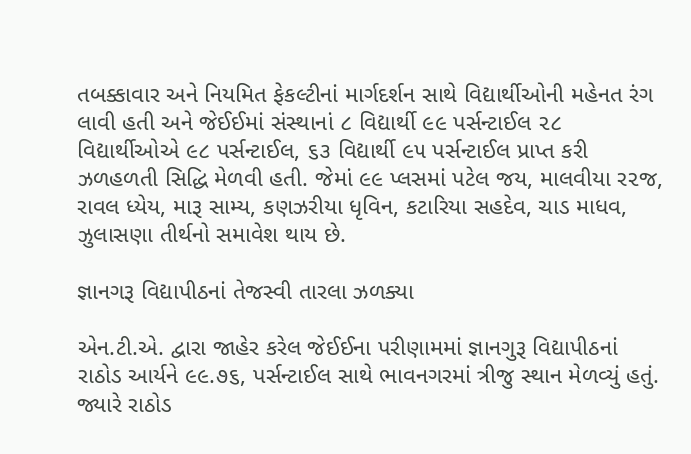તબક્કાવાર અને નિયમિત ફેકલ્ટીનાં માર્ગદર્શન સાથે વિદ્યાર્થીઓની મહેનત રંગ લાવી હતી અને જેઈઈમાં સંસ્થાનાં ૮ વિદ્યાર્થી ૯૯ પર્સન્ટાઈલ ૨૮ વિદ્યાર્થીઓએ ૯૮ પર્સન્ટાઈલ, ૬૩ વિદ્યાર્થી ૯૫ પર્સન્ટાઈલ પ્રાપ્ત કરી ઝળહળતી સિદ્ધિ મેળવી હતી. જેમાં ૯૯ પ્લસમાં પટેલ જય, માલવીયા ર૨જ, રાવલ ધ્યેય, મારૂ સામ્ય, કણઝરીયા ધૃવિન, કટારિયા સહદેવ, ચાડ માધવ, ઝુલાસણા તીર્થનો સમાવેશ થાય છે.

જ્ઞાનગરૂ વિદ્યાપીઠનાં તેજસ્વી તારલા ઝળક્યા

એન.ટી.એ. દ્વારા જાહેર કરેલ જેઈઈના પરીણામમાં જ્ઞાનગુરૂ વિદ્યાપીઠનાં રાઠોડ આર્યને ૯૯.૭૬, પર્સન્ટાઈલ સાથે ભાવનગરમાં ત્રીજુ સ્થાન મેળવ્યું હતું. જ્યારે રાઠોડ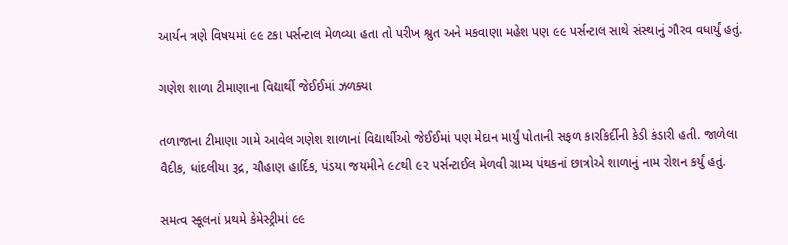આર્યન ત્રણે વિષયમાં ૯૯ ટકા પર્સન્ટાલ મેળવ્યા હતા તો પરીખ શ્રુત અને મકવાણા મહેશ પણ ૯૯ પર્સન્ટાલ સાથે સંસ્થાનું ગૌરવ વધાર્યું હતું.

ગણેશ શાળા ટીમાણાના વિદ્યાર્થી જેઈઈમાં ઝળક્યા

તળાજાના ટીમાણા ગામે આવેલ ગણેશ શાળાનાં વિદ્યાર્થીઓ જેઈઈમાં પણ મેદાન માર્યું પોતાની સફળ કારકિર્દીની કેડી કંડારી હતી. જાળેલા વૈદીક, ધાંદલીયા રૂદ્ર, ચૌહાણ હાર્દિક, પંડયા જયમીને ૯૮થી ૯૨ પર્સન્ટાઈલ મેળવી ગ્રામ્ય પંથકનાં છાત્રોએ શાળાનું નામ રોશન કર્યું હતું.

સમત્વ સ્કૂલનાં પ્રથમે કેમેસ્ટ્રીમાં ૯૯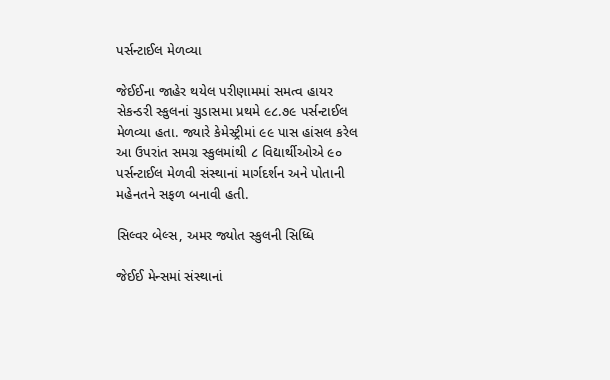પર્સન્ટાઈલ મેળવ્યા

જેઈઈના જાહેર થયેલ પરીણામમાં સમત્વ હાયર સેકન્ડરી સ્કુલનાં ચુડાસમા પ્રથમે ૯૮.૭૯ પર્સન્ટાઈલ મેળવ્યા હતા. જ્યારે કેમેસ્ટ્રીમાં ૯૯ પાસ હાંસલ કરેલ આ ઉપરાંત સમગ્ર સ્કુલમાંથી ૮ વિદ્યાર્થીઓએ ૯૦ પર્સન્ટાઈલ મેળવી સંસ્થાનાં માર્ગદર્શન અને પોતાની મહેનતને સફળ બનાવી હતી.

સિલ્વર બેલ્સ, અમર જ્યોત સ્કુલની સિધ્ધિ

જેઈઈ મેન્સમાં સંસ્થાનાં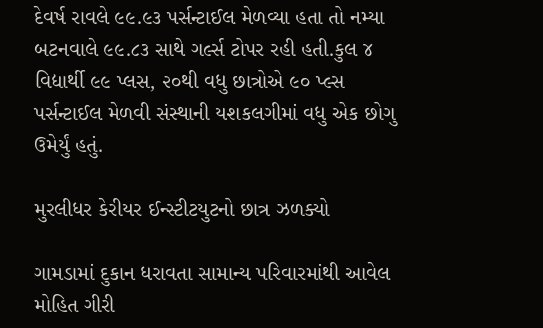દેવર્ષ રાવલે ૯૯.૯૩ પર્સન્ટાઈલ મેળવ્યા હતા તો નમ્યા બટનવાલે ૯૯.૮૩ સાથે ગર્લ્સ ટોપર રહી હતી.કુલ ૪ વિદ્યાર્થી ૯૯ પ્લસ, ૨૦થી વધુ છાત્રોએ ૯૦ પ્લ્સ પર્સન્ટાઈલ મેળવી સંસ્થાની યશકલગીમાં વધુ એક છોગુ ઉમેર્યું હતું.

મુરલીધર કેરીયર ઈન્સ્ટીટયુટનો છાત્ર ઝળક્યો

ગામડામાં દુકાન ધરાવતા સામાન્ય પરિવારમાંથી આવેલ મોહિત ગીરી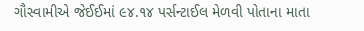ગૌસ્વામીએ જેઈઈમાં ૯૪.૧૪ પર્સન્ટાઈલ મેળવી પોતાના માતા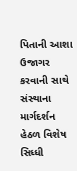પિતાની આશા ઉજાગર કરવાની સાથે સંસ્થાના માર્ગદર્શન હેઠળ વિશેષ સિધ્ધી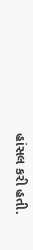હાંસલ કરી હતી.